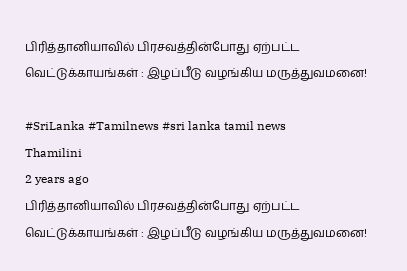பிரித்தானியாவில் பிரசவத்தின்போது ஏற்பட்ட வெட்டுக்காயங்கள் : இழப்பீடு வழங்கிய மருத்துவமனை!

#SriLanka #Tamilnews #sri lanka tamil news
Thamilini
2 years ago
பிரித்தானியாவில் பிரசவத்தின்போது ஏற்பட்ட வெட்டுக்காயங்கள் : இழப்பீடு வழங்கிய மருத்துவமனை!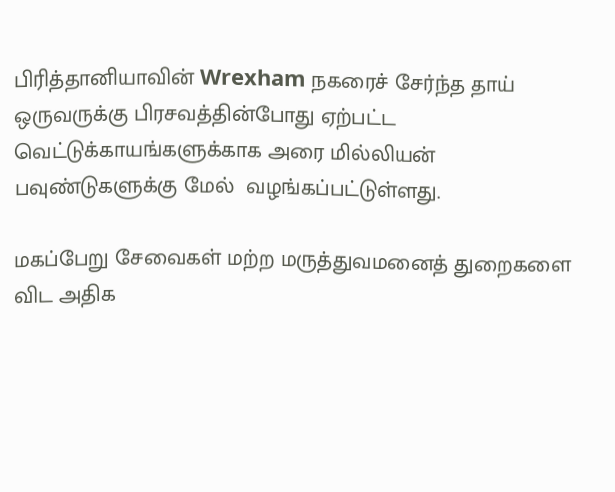பிரித்தானியாவின் Wrexham நகரைச் சேர்ந்த தாய் ஒருவருக்கு பிரசவத்தின்போது ஏற்பட்ட வெட்டுக்காயங்களுக்காக அரை மில்லியன் பவுண்டுகளுக்கு மேல்  வழங்கப்பட்டுள்ளது.

மகப்பேறு சேவைகள் மற்ற மருத்துவமனைத் துறைகளை விட அதிக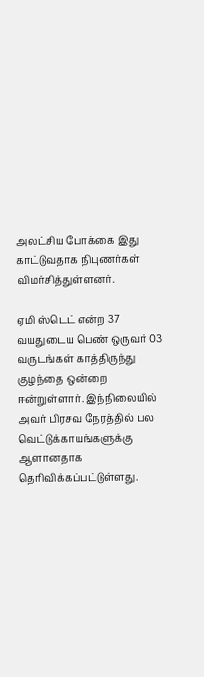அலட்சிய போக்கை இது காட்டுவதாக நிபுணர்கள் விமர்சித்துள்ளனர்.

ஏமி ஸ்டெட் என்ற 37 வயதுடைய பெண் ஒருவர் 03 வருடங்கள் காத்திருந்து குழந்தை ஒன்றை ஈன்றுள்ளார். இந்நிலையில் அவர் பிரசவ நேரத்தில் பல வெட்டுக்காயங்களுக்கு ஆளானதாக தெரிவிக்கப்பட்டுள்ளது.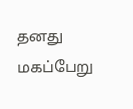தனது மகப்பேறு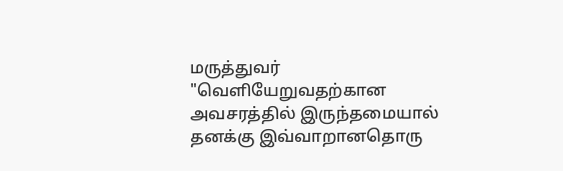மருத்துவர் "வெளியேறுவதற்கான அவசரத்தில் இருந்தமையால் தனக்கு இவ்வாறானதொரு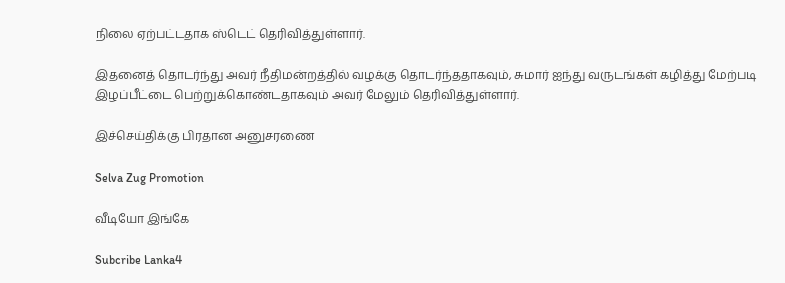நிலை ஏற்பட்டதாக ஸ்டெட் தெரிவித்துள்ளார்.

இதனைத் தொடர்ந்து அவர் நீதிமன்றத்தில் வழக்கு தொடர்ந்ததாகவும், சுமார் ஐந்து வருடங்கள் கழித்து மேற்படி இழப்பீட்டை பெற்றுக்கொண்டதாகவும் அவர் மேலும் தெரிவித்துள்ளார்.

இச்செய்திக்கு பிரதான அனுசரணை

Selva Zug Promotion

வீடியோ இங்கே

Subcribe Lanka4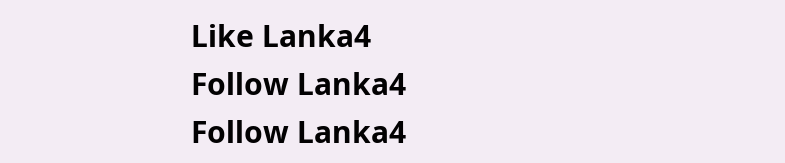Like Lanka4
Follow Lanka4
Follow Lanka4